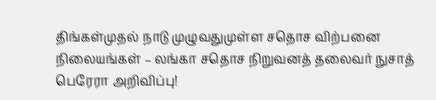திங்கள்முதல் நாடு முழுவதுமுள்ள சதொச விற்பனை நிலையங்கள் – லங்கா சதொச நிறுவனத் தலைவர் நுசாத் பெரேரா அறிவிப்பு!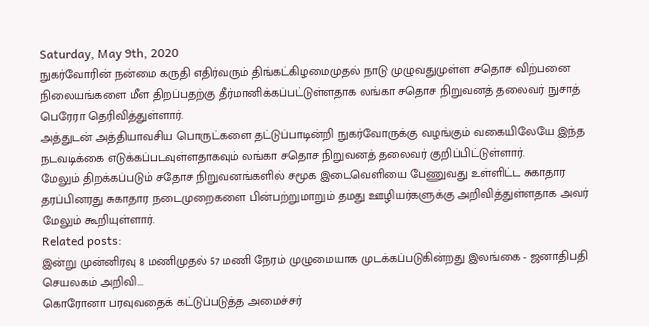Saturday, May 9th, 2020
நுகர்வோரின் நன்மை கருதி எதிர்வரும் திங்கட்கிழமைமுதல் நாடு முழுவதுமுள்ள சதொச விற்பனை நிலையங்களை மீள திறப்பதற்கு தீர்மானிக்கப்பட்டுள்ளதாக லங்கா சதொச நிறுவனத் தலைவர் நுசாத் பெரேரா தெரிவித்துள்ளார்.
அத்துடன் அத்தியாவசிய பொருட்களை தட்டுப்பாடின்றி நுகர்வோருக்கு வழங்கும் வகையிலேயே இந்த நடவடிக்கை எடுக்கப்படவுள்ளதாகவும் லங்கா சதொச நிறுவனத் தலைவர் குறிப்பிட்டுள்ளார்.
மேலும் திறக்கப்படும் சதோச நிறுவனங்களில் சமூக இடைவெளியை பேணுவது உள்ளிட்ட சுகாதார தரப்பினரது சுகாதார நடைமுறைகளை பின்பற்றுமாறும் தமது ஊழியர்களுக்கு அறிவித்துள்ளதாக அவர் மேலும் கூறியுள்ளார்.
Related posts:
இன்று முன்னிரவு 8 மணிமுதல் 57 மணி நேரம் முழுமையாக முடக்கப்படுகின்றது இலங்கை - ஜனாதிபதி செயலகம் அறிவி...
கொரோனா பரவுவதைக் கட்டுப்படுத்த அமைச்சர்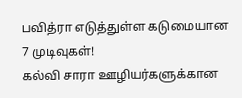பவித்ரா எடுத்துள்ள கடுமையான 7 முடிவுகள்!
கல்வி சாரா ஊழியர்களுக்கான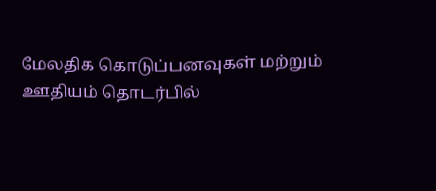மேலதிக கொடுப்பனவுகள் மற்றும் ஊதியம் தொடர்பில்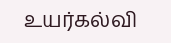உயர்கல்வி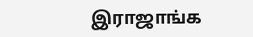இராஜாங்க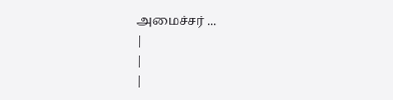அமைச்சர் ...
|
|
|